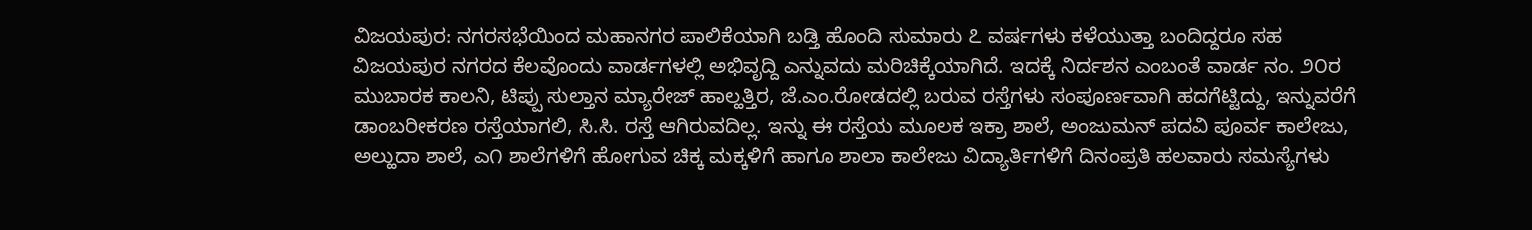ವಿಜಯಪುರ: ನಗರಸಭೆಯಿಂದ ಮಹಾನಗರ ಪಾಲಿಕೆಯಾಗಿ ಬಡ್ತಿ ಹೊಂದಿ ಸುಮಾರು ೭ ವರ್ಷಗಳು ಕಳೆಯುತ್ತಾ ಬಂದಿದ್ದರೂ ಸಹ ವಿಜಯಪುರ ನಗರದ ಕೆಲವೊಂದು ವಾರ್ಡಗಳಲ್ಲಿ ಅಭಿವೃದ್ದಿ ಎನ್ನುವದು ಮರಿಚಿಕ್ಕೆಯಾಗಿದೆ. ಇದಕ್ಕೆ ನಿರ್ದಶನ ಎಂಬಂತೆ ವಾರ್ಡ ನಂ. ೨೦ರ ಮುಬಾರಕ ಕಾಲನಿ, ಟಿಪ್ಪು ಸುಲ್ತಾನ ಮ್ಯಾರೇಜ್ ಹಾಲ್ಹತ್ತಿರ, ಜೆ.ಎಂ.ರೋಡದಲ್ಲಿ ಬರುವ ರಸ್ತೆಗಳು ಸಂಪೂರ್ಣವಾಗಿ ಹದಗೆಟ್ಟಿದ್ದು, ಇನ್ನುವರೆಗೆ ಡಾಂಬರೀಕರಣ ರಸ್ತೆಯಾಗಲಿ, ಸಿ.ಸಿ. ರಸ್ತೆ ಆಗಿರುವದಿಲ್ಲ. ಇನ್ನು ಈ ರಸ್ತೆಯ ಮೂಲಕ ಇಕ್ರಾ ಶಾಲೆ, ಅಂಜುಮನ್ ಪದವಿ ಪೂರ್ವ ಕಾಲೇಜು, ಅಲ್ಹುದಾ ಶಾಲೆ, ಎ೧ ಶಾಲೆಗಳಿಗೆ ಹೋಗುವ ಚಿಕ್ಕ ಮಕ್ಕಳಿಗೆ ಹಾಗೂ ಶಾಲಾ ಕಾಲೇಜು ವಿದ್ಯಾರ್ತಿಗಳಿಗೆ ದಿನಂಪ್ರತಿ ಹಲವಾರು ಸಮಸ್ಯೆಗಳು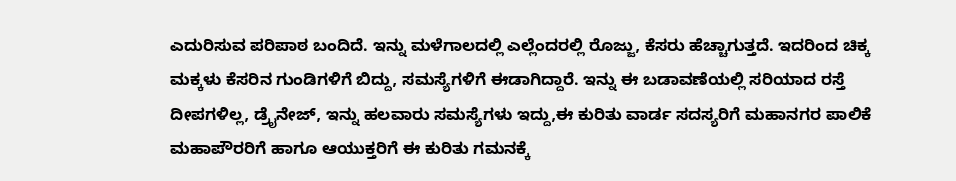ಎದುರಿಸುವ ಪರಿಪಾಠ ಬಂದಿದೆ. ಇನ್ನು ಮಳೆಗಾಲದಲ್ಲಿ ಎಲ್ಲೆಂದರಲ್ಲಿ ರೊಜ್ಜು, ಕೆಸರು ಹೆಚ್ಚಾಗುತ್ತದೆ. ಇದರಿಂದ ಚಿಕ್ಕ ಮಕ್ಕಳು ಕೆಸರಿನ ಗುಂಡಿಗಳಿಗೆ ಬಿದ್ದು, ಸಮಸ್ಯೆಗಳಿಗೆ ಈಡಾಗಿದ್ದಾರೆ. ಇನ್ನು ಈ ಬಡಾವಣೆಯಲ್ಲಿ ಸರಿಯಾದ ರಸ್ತೆ ದೀಪಗಳಿಲ್ಲ, ಡ್ರೈನೇಜ್, ಇನ್ನು ಹಲವಾರು ಸಮಸ್ಯೆಗಳು ಇದ್ದು,ಈ ಕುರಿತು ವಾರ್ಡ ಸದಸ್ಯರಿಗೆ ಮಹಾನಗರ ಪಾಲಿಕೆ ಮಹಾಪೌರರಿಗೆ ಹಾಗೂ ಆಯುಕ್ತರಿಗೆ ಈ ಕುರಿತು ಗಮನಕ್ಕೆ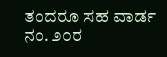ತಂದರೂ ಸಹ ವಾರ್ಡ ನಂ. ೨೦ರ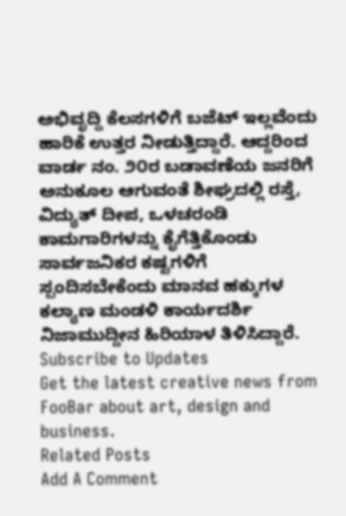ಅಭಿವೃದ್ದಿ ಕೆಲಸಗಳಿಗೆ ಬಜೆಟ್ ಇಲ್ಲವೆಂದು ಹಾರಿಕೆ ಉತ್ತರ ನೀಡುತ್ತಿದ್ದಾರೆ. ಆದ್ದರಿಂದ ವಾರ್ಡ ನಂ. ೨೦ರ ಬಡಾವಣೆಯ ಜನರಿಗೆ ಅನುಕೂಲ ಆಗುವಂತೆ ಶೀಘ್ರದಲ್ಲಿ ರಸ್ತೆ, ವಿದ್ಯುತ್ ದೀಪ, ಒಳಚರಂಡಿ ಕಾಮಗಾರಿಗಳನ್ನು ಕೈಗೆತ್ತಿಕೊಂಡು ಸಾರ್ವಜನಿಕರ ಕಷ್ಟಗಳಿಗೆ ಸ್ಪಂದಿಸಬೇಕೆಂದು ಮಾನವ ಹಕ್ಕುಗಳ ಕಲ್ಯಾಣ ಮಂಡಳಿ ಕಾರ್ಯದರ್ಶಿ ನಿಜಾಮುದ್ದೀನ ಹಿರಿಯಾಳ ತಿಳಿಸಿದ್ದಾರೆ.
Subscribe to Updates
Get the latest creative news from FooBar about art, design and business.
Related Posts
Add A Comment